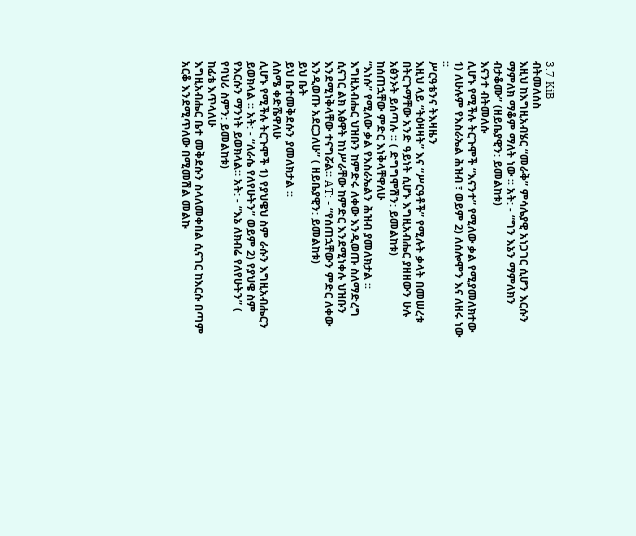3.7 KiB
ብትመለሰስ
እዚህ ከእግዚአብሄር “መራቅ” ምሳሌያዊ አነጋገር ሲሆን እርሱን ማምለክ ማቆም ማለት ነው ፡፡ አት: - “ግን እኔን ማምለክን ብታቆሙ” (ዘይቤያዊን: ይመልከቱ)
እናንተ ብትመለሱ
ሊሆኑ የሚችሉ ትርጉሞች “እናንተ” የሚለው ቃል የሚያመለክተው 1) ለሁሉም የእስራኤል ሕዝብ ፣ ወይም 2) ለሰሎሞን እና ለዘሩ ነው ፡፡
ሥርዓቴንና ትእዛዜን
እዚህ ላይ “ትዕዛዛት” እና “ሥርዓቶች” የሚሉት ቃላት በመሠረቱ በትርጉማቸው አንድ ዓይነት ሲሆኑ እግዚአብሔር ያዘዘውን ሁሉ አፅንኦት ይሰጣሉ ፡፡ ( ድግግሞሽን: ይመልከቱ)
ከሰጠኋቸው ምድር እነቅላቸዋለሁ
“እነሱ” የሚለው ቃል የእስራኤልን ሕዝብ ያመለክታል ፡፡ እግዚአብሔር ህዝቡን ከምድሩ ለቀው እንዲወጡ ስለማድረግ ሲናገር ልክ እፅዋት ከነሥራቸው ከምድር እንደሚነቀሉ ህዝቡን እንደሚነቅላቸው ተናግሯል፡፡ AT: - “የሰጠኋቸውን ምድር ለቀው እንዲወጡ አደርጋለሁ” ( ዘይቤያዊን: ይመልከቱ)
ይህ ቤት
ይህ ቤተመቅደሱን ያመለክታል ፡፡
ለስሜ ቀድሼዋለሁ
ሊሆኑ የሚችሉ ትርጉሞች 1) የያህዌህ ስም ራሱን እግዚአብሔርን ይወክላል ፡፡ አት: - “ለራሴ የለየሁትን” ወይም 2) የያህዌ ስም የእርሱን ማንነት ይወክላል። አት: - “እኔ ለክብሬ የለየሁትን” ( የባህሪ ስምን: ይመልከቱ)
ከፊቴ እጥላለሁ
እግዚአብሔር ቤተ መቅደሱን ስላለመቀበል ሲናገር ከእርሱ በጣም አርቆ እንደሚጥለው በሚመሽል መልኩ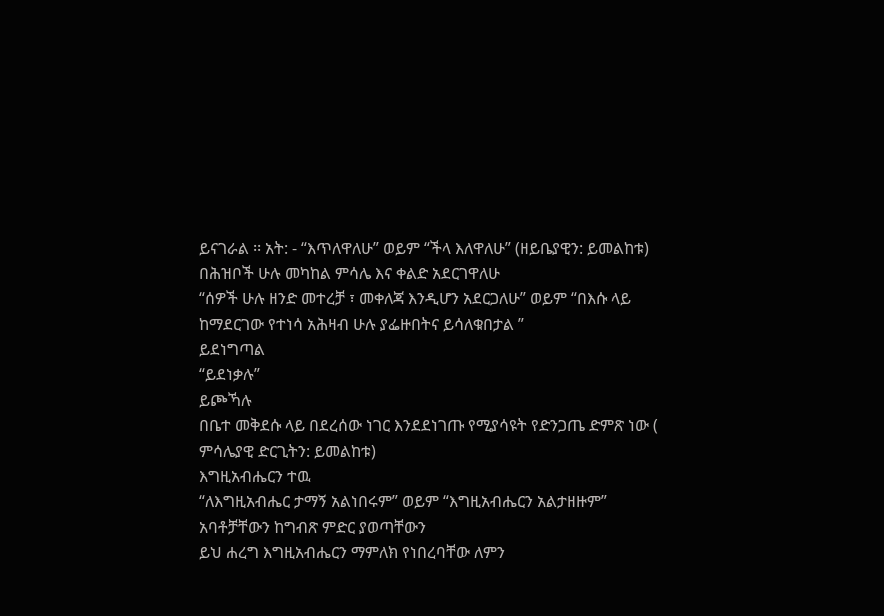ይናገራል ፡፡ አት: - “እጥለዋለሁ” ወይም “ችላ እለዋለሁ” (ዘይቤያዊን: ይመልከቱ)
በሕዝቦች ሁሉ መካከል ምሳሌ እና ቀልድ አደርገዋለሁ
“ሰዎች ሁሉ ዘንድ መተረቻ ፣ መቀለጃ እንዲሆን አደርጋለሁ” ወይም “በእሱ ላይ ከማደርገው የተነሳ አሕዛብ ሁሉ ያፌዙበትና ይሳለቁበታል ”
ይደነግጣል
“ይደነቃሉ”
ይጮኻሉ
በቤተ መቅደሱ ላይ በደረሰው ነገር እንደደነገጡ የሚያሳዩት የድንጋጤ ድምጽ ነው ( ምሳሌያዊ ድርጊትን: ይመልከቱ)
እግዚአብሔርን ተዉ
“ለእግዚአብሔር ታማኝ አልነበሩም” ወይም “እግዚአብሔርን አልታዘዙም”
አባቶቻቸውን ከግብጽ ምድር ያወጣቸውን
ይህ ሐረግ እግዚአብሔርን ማምለክ የነበረባቸው ለምን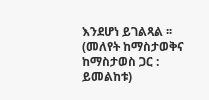እንደሆነ ይገልጻል ፡፡ (መለየት ከማስታወቅና ከማስታወስ ጋር : ይመልከቱ)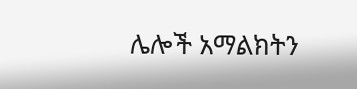ሌሎች አማልክትን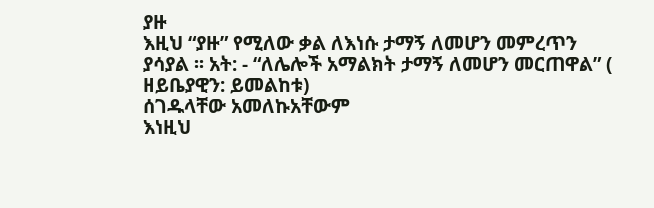ያዙ
እዚህ “ያዙ” የሚለው ቃል ለእነሱ ታማኝ ለመሆን መምረጥን ያሳያል ፡፡ አት: - “ለሌሎች አማልክት ታማኝ ለመሆን መርጠዋል” ( ዘይቤያዊን: ይመልከቱ)
ሰገዱላቸው አመለኩአቸውም
እነዚህ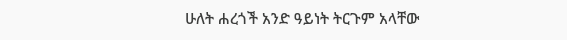ሁለት ሐረጎች አንድ ዓይነት ትርጉም አላቸው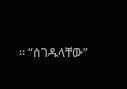፡፡ “ሰገዱላቸው”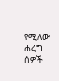የሚለው ሐረግ ሰዎች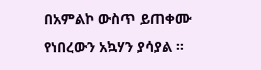በአምልኮ ውስጥ ይጠቀሙ የነበረውን አኳሃን ያሳያል ፡፡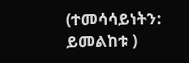(ተመሳሳይነትን: ይመልከቱ )